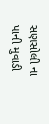સણસોલી ના પાની મુવાડી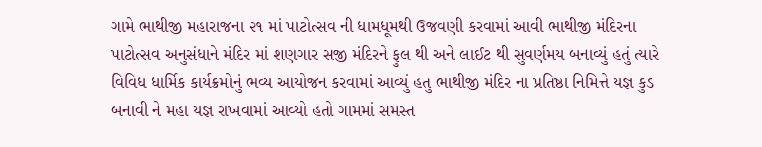ગામે ભાથીજી મહારાજના ૨૧ માં પાટોત્સવ ની ધામધૂમથી ઉજવણી કરવામાં આવી ભાથીજી મંદિરના પાટોત્સવ અનુસંધાને મંદિર માં શણગાર સજી મંદિરને ફુલ થી અને લાઈટ થી સુવર્ણમય બનાવ્યું હતું ત્યારે વિવિધ ધાર્મિક કાર્યક્રમોનું ભવ્ય આયોજન કરવામાં આવ્યું હતુ ભાથીજી મંદિર ના પ્રતિષ્ઠા નિમિત્તે યજ્ઞ કુડ બનાવી ને મહા યજ્ઞ રાખવામાં આવ્યો હતો ગામમાં સમસ્ત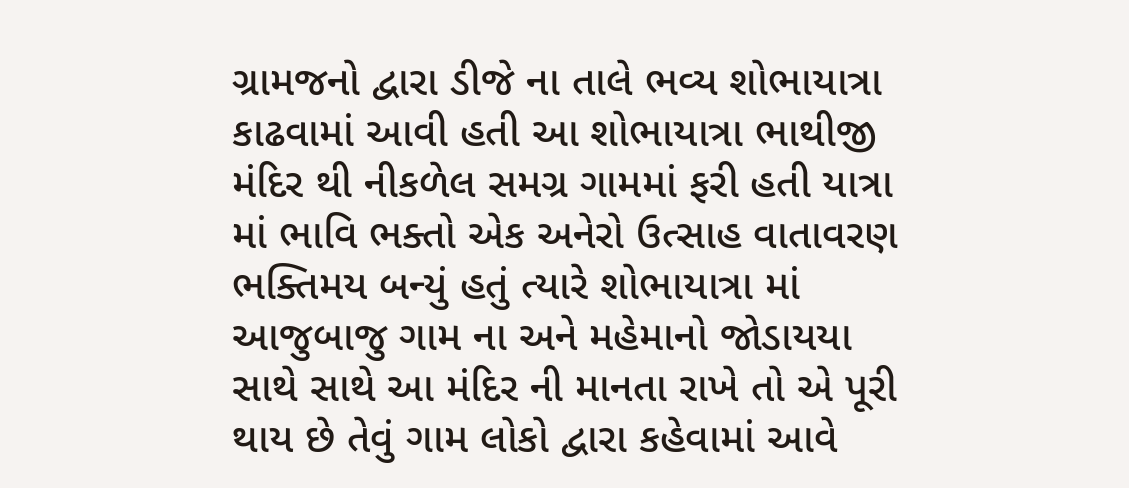ગ્રામજનો દ્વારા ડીજે ના તાલે ભવ્ય શોભાયાત્રા કાઢવામાં આવી હતી આ શોભાયાત્રા ભાથીજી મંદિર થી નીકળેલ સમગ્ર ગામમાં ફરી હતી યાત્રા માં ભાવિ ભક્તો એક અનેરો ઉત્સાહ વાતાવરણ ભક્તિમય બન્યું હતું ત્યારે શોભાયાત્રા માં આજુબાજુ ગામ ના અને મહેમાનો જોડાયયા સાથે સાથે આ મંદિર ની માનતા રાખે તો એ પૂરી થાય છે તેવું ગામ લોકો દ્વારા કહેવામાં આવે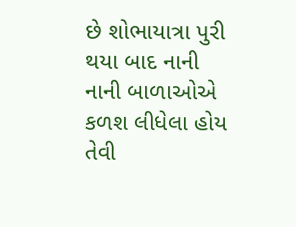છે શોભાયાત્રા પુરી થયા બાદ નાની નાની બાળાઓએ કળશ લીધેલા હોય તેવી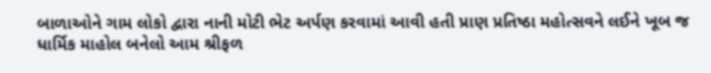બાળાઓને ગામ લોકો દ્વારા નાની મોટી ભેટ અર્પણ કરવામાં આવી હતી પ્રાણ પ્રતિષ્ઠા મહોત્સવને લઈને ખૂબ જ ધાર્મિક માહોલ બનેલો આમ શ્રીફળ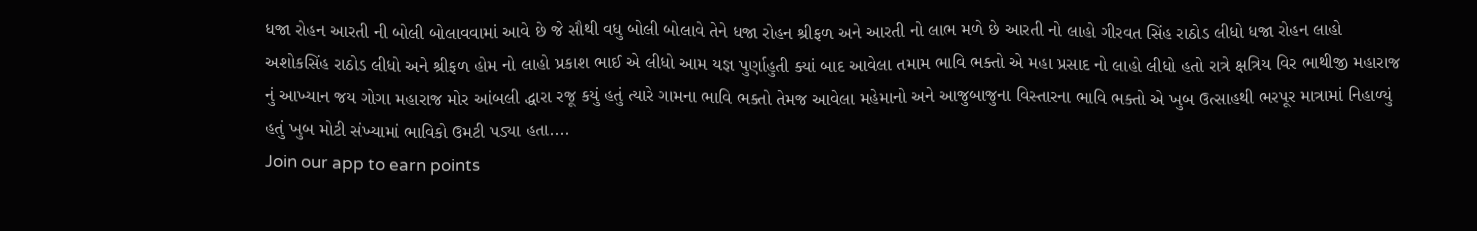ધજા રોહન આરતી ની બોલી બોલાવવામાં આવે છે જે સૌથી વધુ બોલી બોલાવે તેને ધજા રોહન શ્રીફળ અને આરતી નો લાભ મળે છે આરતી નો લાહો ગીરવત સિંહ રાઠોડ લીધો ધજા રોહન લાહો અશોકસિંહ રાઠોડ લીધો અને શ્રીફળ હોમ નો લાહો પ્રકાશ ભાઈ એ લીધો આમ યજ્ઞ પુર્ણાહુતી ક્યાં બાદ આવેલા તમામ ભાવિ ભક્તો એ મહા પ્રસાદ નો લાહો લીધો હતો રાત્રે ક્ષત્રિય વિર ભાથીજી મહારાજ નું આખ્યાન જય ગોગા મહારાજ મોર આંબલી દ્ધારા રજૂ કયું હતું ત્યારે ગામના ભાવિ ભક્તો તેમજ આવેલા મહેમાનો અને આજુબાજુના વિસ્તારના ભાવિ ભક્તો એ ખુબ ઉત્સાહથી ભરપૂર માત્રામાં નિહાળ્યું હતું ખુબ મોટી સંખ્યામાં ભાવિકો ઉમટી પડ્યા હતા....
Join our app to earn points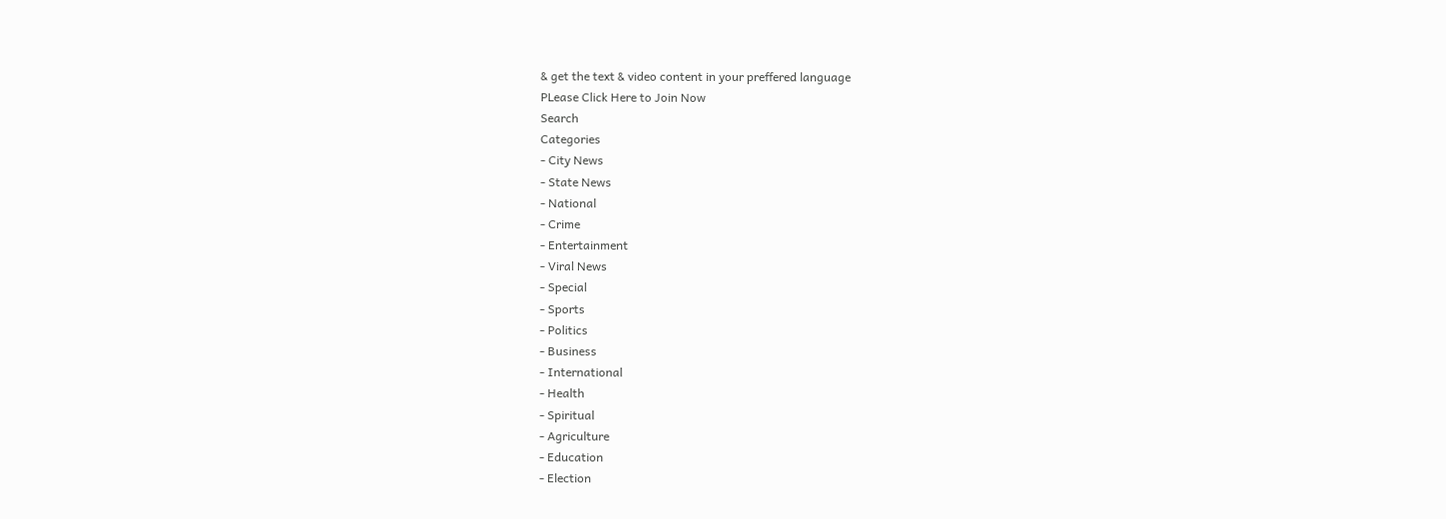& get the text & video content in your preffered language
PLease Click Here to Join Now
Search
Categories
- City News
- State News
- National
- Crime
- Entertainment
- Viral News
- Special
- Sports
- Politics
- Business
- International
- Health
- Spiritual
- Agriculture
- Education
- Election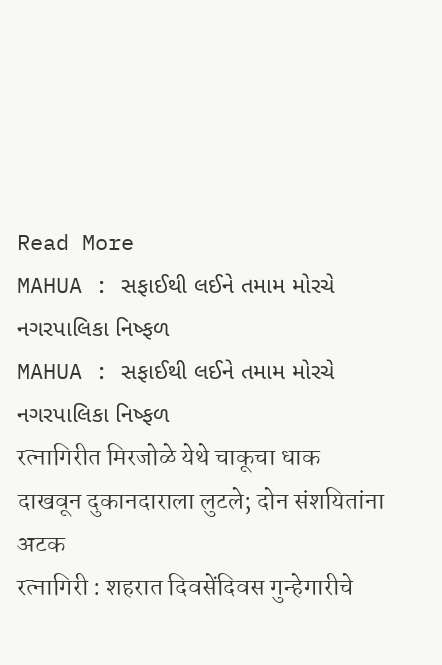Read More
MAHUA : સફાઈથી લઈને તમામ મોરચે નગરપાલિકા નિષ્ફળ
MAHUA : સફાઈથી લઈને તમામ મોરચે નગરપાલિકા નિષ્ફળ
रत्नागिरीत मिरजोळे येथे चाकूचा धाक दाखवून दुकानदाराला लुटले; दोन संशयितांना अटक
रत्नागिरी : शहरात दिवसेंदिवस गुन्हेगारीचे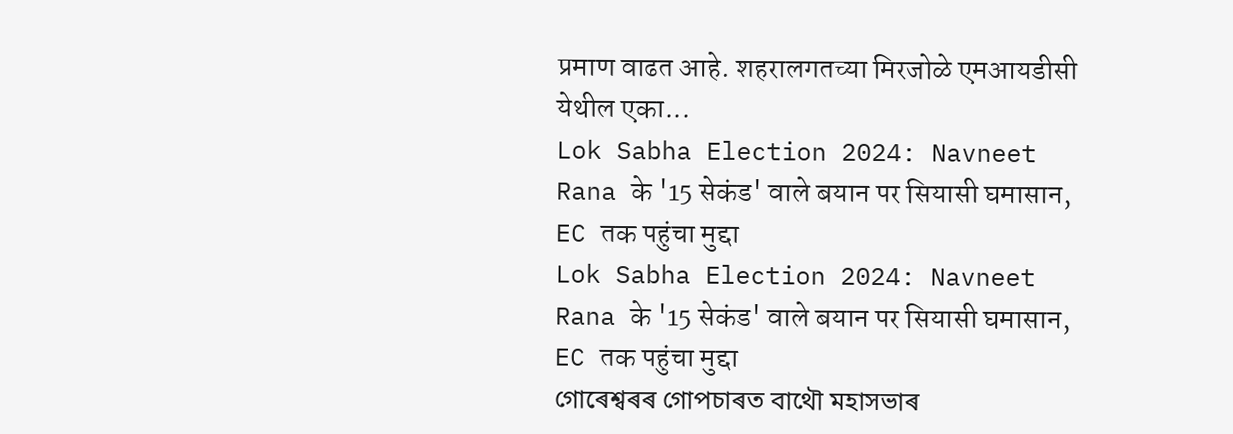प्रमाण वाढत आहे. शहरालगतच्या मिरजोळे एमआयडीसी येथील एका...
Lok Sabha Election 2024: Navneet Rana के '15 सेकंड' वाले बयान पर सियासी घमासान, EC तक पहुंचा मुद्दा
Lok Sabha Election 2024: Navneet Rana के '15 सेकंड' वाले बयान पर सियासी घमासान, EC तक पहुंचा मुद्दा
গোৰেশ্বৰৰ গোপচাৰত বাথৌ মহাসভাৰ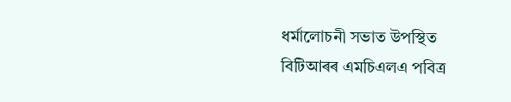ধৰ্মালোচনী সভাত উপস্থিত বিটিআৰৰ এমচিএলএ পবিত্ৰ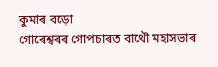কুমাৰ বড়ো
গোৰেশ্বৰৰ গোপচাৰত বাথৌ মহাসভাৰ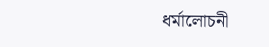ধৰ্মালোচনী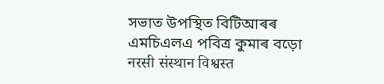সভাত উপস্থিত বিটিআৰৰ এমচিএলএ পবিত্ৰ কুমাৰ বড়ো
नरसी संस्थान विश्वस्त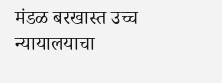मंडळ बरखास्त उच्च न्यायालयाचा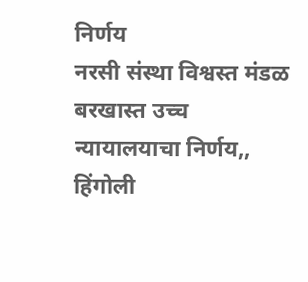निर्णय
नरसी संस्था विश्वस्त मंडळ बरखास्त उच्च न्यायालयाचा निर्णय,,
हिंगोली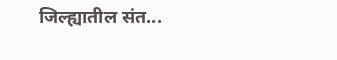जिल्ह्यातील संत...